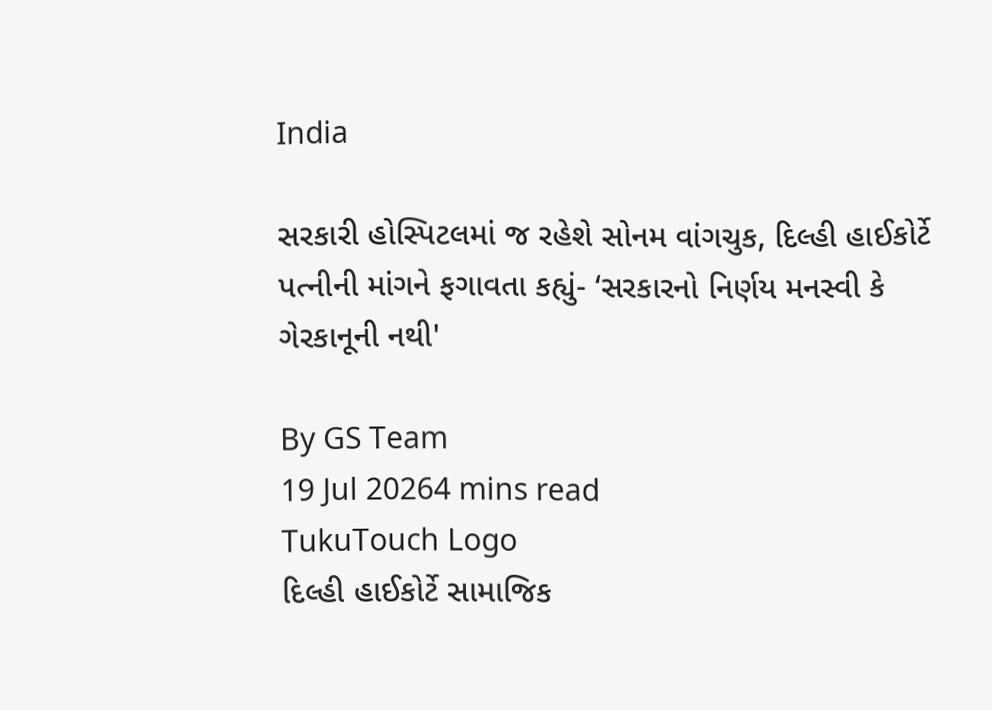India

સરકારી હોસ્પિટલમાં જ રહેશે સોનમ વાંગચુક, દિલ્હી હાઈકોર્ટે પત્નીની માંગને ફગાવતા કહ્યું- ‘સરકારનો નિર્ણય મનસ્વી કે ગેરકાનૂની નથી'

By GS Team
19 Jul 20264 mins read
TukuTouch Logo
દિલ્હી હાઈકોર્ટે સામાજિક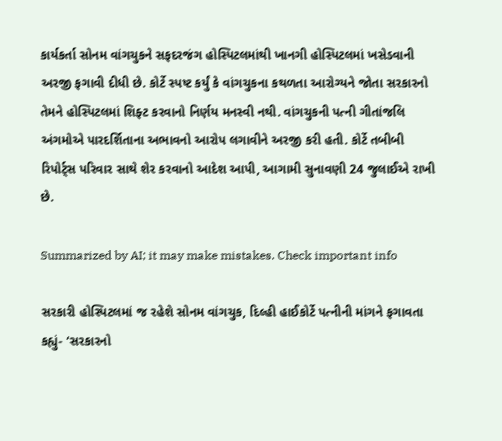કાર્યકર્તા સોનમ વાંગચુકને સફદરજંગ હોસ્પિટલમાંથી ખાનગી હોસ્પિટલમાં ખસેડવાની અરજી ફગાવી દીધી છે. કોર્ટે સ્પષ્ટ કર્યું કે વાંગચુકના કથળતા આરોગ્યને જોતા સરકારનો તેમને હોસ્પિટલમાં શિફ્ટ કરવાનો નિર્ણય મનસ્વી નથી. વાંગચુકની પત્ની ગીતાંજલિ અંગમોએ પારદર્શિતાના અભાવનો આરોપ લગાવીને અરજી કરી હતી. કોર્ટે તબીબી રિપોર્ટ્સ પરિવાર સાથે શેર કરવાનો આદેશ આપી, આગામી સુનાવણી 24 જુલાઈએ રાખી છે.

Summarized by AI; it may make mistakes. Check important info

સરકારી હોસ્પિટલમાં જ રહેશે સોનમ વાંગચુક, દિલ્હી હાઈકોર્ટે પત્નીની માંગને ફગાવતા કહ્યું- ‘સરકારનો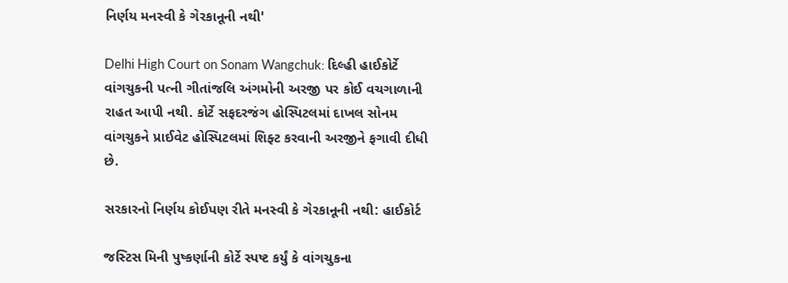નિર્ણય મનસ્વી કે ગેરકાનૂની નથી'

Delhi High Court on Sonam Wangchuk: દિલ્હી હાઈકોર્ટે વાંગચુકની પત્ની ગીતાંજલિ અંગમોની અરજી પર કોઈ વચગાળાની રાહત આપી નથી. કોર્ટે સફદરજંગ હોસ્પિટલમાં દાખલ સોનમ વાંગચુકને પ્રાઈવેટ હોસ્પિટલમાં શિફ્ટ કરવાની અરજીને ફગાવી દીધી છે.

સરકારનો નિર્ણય કોઈપણ રીતે મનસ્વી કે ગેરકાનૂની નથી: હાઈકોર્ટ

જસ્ટિસ મિની પુષ્કર્ણાની કોર્ટે સ્પષ્ટ કર્યું કે વાંગચુકના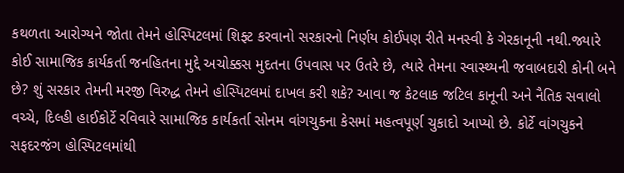કથળતા આરોગ્યને જોતા તેમને હોસ્પિટલમાં શિફ્ટ કરવાનો સરકારનો નિર્ણય કોઈપણ રીતે મનસ્વી કે ગેરકાનૂની નથી.જ્યારે કોઈ સામાજિક કાર્યકર્તા જનહિતના મુદ્દે અચોક્કસ મુદતના ઉપવાસ પર ઉતરે છે, ત્યારે તેમના સ્વાસ્થ્યની જવાબદારી કોની બને છે? શું સરકાર તેમની મરજી વિરુદ્ધ તેમને હોસ્પિટલમાં દાખલ કરી શકે? આવા જ કેટલાક જટિલ કાનૂની અને નૈતિક સવાલો વચ્ચે, દિલ્હી હાઈકોર્ટે રવિવારે સામાજિક કાર્યકર્તા સોનમ વાંગચુકના કેસમાં મહત્વપૂર્ણ ચુકાદો આપ્યો છે. કોર્ટે વાંગચુકને સફદરજંગ હોસ્પિટલમાંથી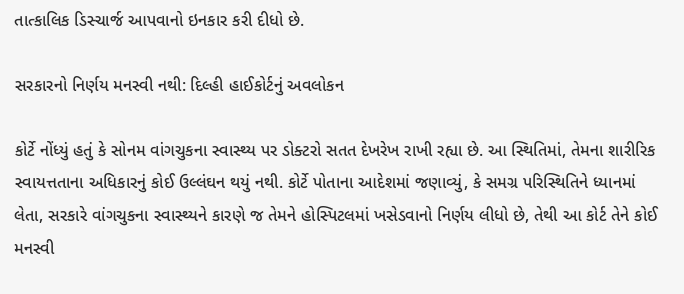તાત્કાલિક ડિસ્ચાર્જ આપવાનો ઇનકાર કરી દીધો છે.

સરકારનો નિર્ણય મનસ્વી નથી: દિલ્હી હાઈકોર્ટનું અવલોકન

કોર્ટે નોંધ્યું હતું કે સોનમ વાંગચુકના સ્વાસ્થ્ય પર ડોક્ટરો સતત દેખરેખ રાખી રહ્યા છે. આ સ્થિતિમાં, તેમના શારીરિક સ્વાયત્તતાના અધિકારનું કોઈ ઉલ્લંઘન થયું નથી. કોર્ટે પોતાના આદેશમાં જણાવ્યું, કે સમગ્ર પરિસ્થિતિને ધ્યાનમાં લેતા, સરકારે વાંગચુકના સ્વાસ્થ્યને કારણે જ તેમને હોસ્પિટલમાં ખસેડવાનો નિર્ણય લીધો છે, તેથી આ કોર્ટ તેને કોઈ મનસ્વી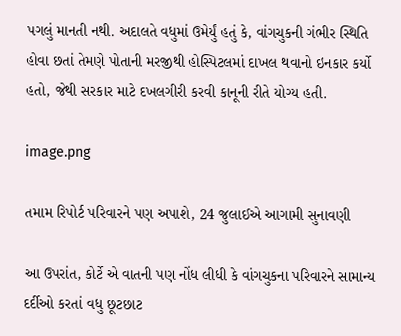પગલું માનતી નથી. અદાલતે વધુમાં ઉમેર્યું હતું કે, વાંગચુકની ગંભીર સ્થિતિ હોવા છતાં તેમણે પોતાની મરજીથી હોસ્પિટલમાં દાખલ થવાનો ઇનકાર કર્યો હતો, જેથી સરકાર માટે દખલગીરી કરવી કાનૂની રીતે યોગ્ય હતી.

image.png

તમામ રિપોર્ટ પરિવારને પણ અપાશે, 24 જુલાઈએ આગામી સુનાવણી

આ ઉપરાંત, કોર્ટે એ વાતની પણ નોંધ લીધી કે વાંગચુકના પરિવારને સામાન્ય દર્દીઓ કરતાં વધુ છૂટછાટ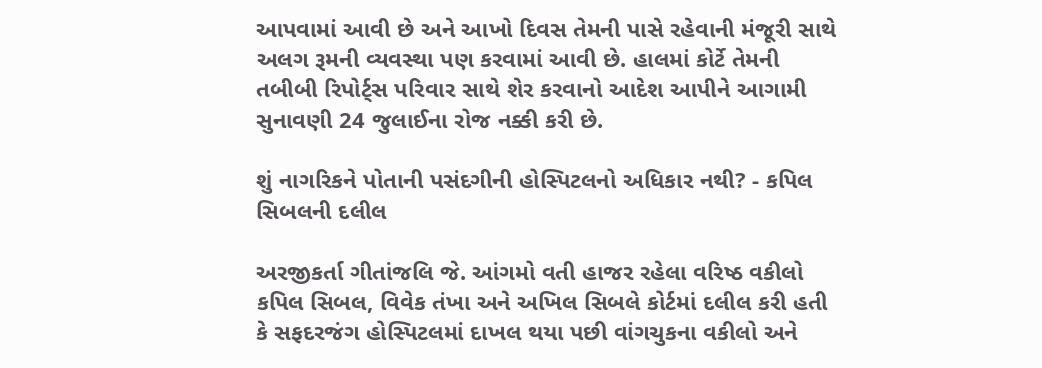આપવામાં આવી છે અને આખો દિવસ તેમની પાસે રહેવાની મંજૂરી સાથે અલગ રૂમની વ્યવસ્થા પણ કરવામાં આવી છે. હાલમાં કોર્ટે તેમની તબીબી રિપોર્ટ્સ પરિવાર સાથે શેર કરવાનો આદેશ આપીને આગામી સુનાવણી 24 જુલાઈના રોજ નક્કી કરી છે.

શું નાગરિકને પોતાની પસંદગીની હોસ્પિટલનો અધિકાર નથી? - કપિલ સિબલની દલીલ

અરજીકર્તા ગીતાંજલિ જે. આંગમો વતી હાજર રહેલા વરિષ્ઠ વકીલો કપિલ સિબલ, વિવેક તંખા અને અખિલ સિબલે કોર્ટમાં દલીલ કરી હતી કે સફદરજંગ હોસ્પિટલમાં દાખલ થયા પછી વાંગચુકના વકીલો અને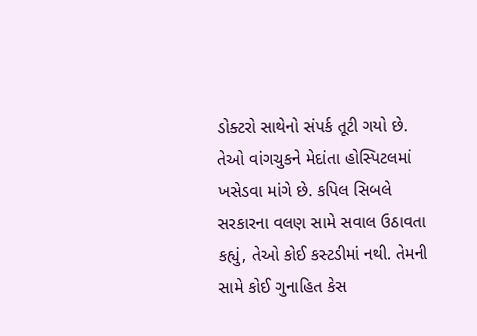ડોક્ટરો સાથેનો સંપર્ક તૂટી ગયો છે. તેઓ વાંગચુકને મેદાંતા હોસ્પિટલમાં ખસેડવા માંગે છે. કપિલ સિબલે સરકારના વલણ સામે સવાલ ઉઠાવતા કહ્યું, તેઓ કોઈ કસ્ટડીમાં નથી. તેમની સામે કોઈ ગુનાહિત કેસ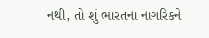નથી, તો શું ભારતના નાગરિકને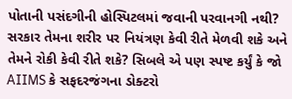પોતાની પસંદગીની હોસ્પિટલમાં જવાની પરવાનગી નથી? સરકાર તેમના શરીર પર નિયંત્રણ કેવી રીતે મેળવી શકે અને તેમને રોકી કેવી રીતે શકે? સિબલે એ પણ સ્પષ્ટ કર્યું કે જો AIIMS કે સફદરજંગના ડોક્ટરો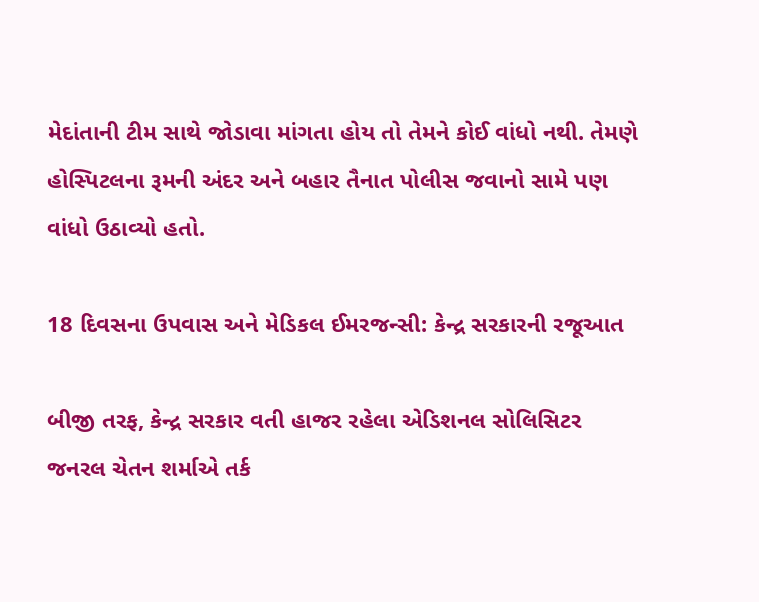મેદાંતાની ટીમ સાથે જોડાવા માંગતા હોય તો તેમને કોઈ વાંધો નથી. તેમણે હોસ્પિટલના રૂમની અંદર અને બહાર તૈનાત પોલીસ જવાનો સામે પણ વાંધો ઉઠાવ્યો હતો.

18 દિવસના ઉપવાસ અને મેડિકલ ઈમરજન્સી: કેન્દ્ર સરકારની રજૂઆત

બીજી તરફ, કેન્દ્ર સરકાર વતી હાજર રહેલા એડિશનલ સોલિસિટર જનરલ ચેતન શર્માએ તર્ક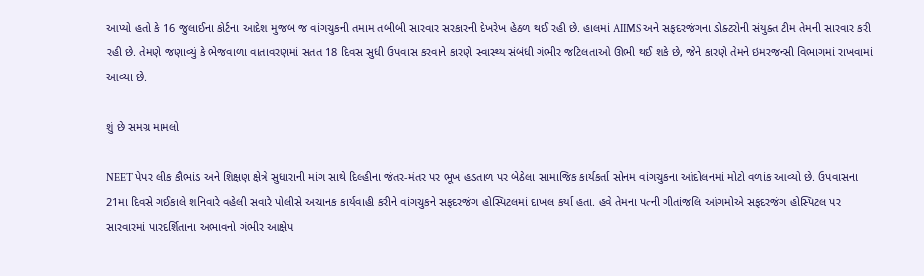આપ્યો હતો કે 16 જુલાઈના કોર્ટના આદેશ મુજબ જ વાંગચુકની તમામ તબીબી સારવાર સરકારની દેખરેખ હેઠળ થઈ રહી છે. હાલમાં AIIMS અને સફદરજંગના ડોક્ટરોની સંયુક્ત ટીમ તેમની સારવાર કરી રહી છે. તેમણે જણાવ્યું કે ભેજવાળા વાતાવરણમાં સતત 18 દિવસ સુધી ઉપવાસ કરવાને કારણે સ્વાસ્થ્ય સંબંધી ગંભીર જટિલતાઓ ઊભી થઈ શકે છે, જેને કારણે તેમને ઇમરજન્સી વિભાગમાં રાખવામાં આવ્યા છે.

શું છે સમગ્ર મામલો

NEET પેપર લીક કૌભાંડ અને શિક્ષણ ક્ષેત્રે સુધારાની માંગ સાથે દિલ્હીના જંતર-મંતર પર ભૂખ હડતાળ પર બેઠેલા સામાજિક કાર્યકર્તા સોનમ વાંગચુકના આંદોલનમાં મોટો વળાંક આવ્યો છે. ઉપવાસના 21મા દિવસે ગઈકાલે શનિવારે વહેલી સવારે પોલીસે અચાનક કાર્યવાહી કરીને વાંગચુકને સફદરજંગ હોસ્પિટલમાં દાખલ કર્યા હતા. હવે તેમના પત્ની ગીતાંજલિ આંગમોએ સફદરજંગ હોસ્પિટલ પર સારવારમાં પારદર્શિતાના અભાવનો ગંભીર આક્ષેપ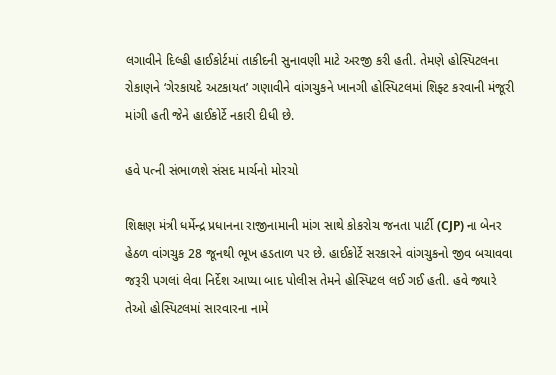લગાવીને દિલ્હી હાઈકોર્ટમાં તાકીદની સુનાવણી માટે અરજી કરી હતી. તેમણે હોસ્પિટલના રોકાણને ‘ગેરકાયદે અટકાયત’ ગણાવીને વાંગચુકને ખાનગી હોસ્પિટલમાં શિફ્ટ કરવાની મંજૂરી માંગી હતી જેને હાઈકોર્ટે નકારી દીધી છે.

હવે પત્ની સંભાળશે સંસદ માર્ચનો મોરચો

શિક્ષણ મંત્રી ધર્મેન્દ્ર પ્રધાનના રાજીનામાની માંગ સાથે કોકરોચ જનતા પાર્ટી (CJP) ના બેનર હેઠળ વાંગચુક 28 જૂનથી ભૂખ હડતાળ પર છે. હાઈકોર્ટે સરકારને વાંગચુકનો જીવ બચાવવા જરૂરી પગલાં લેવા નિર્દેશ આપ્યા બાદ પોલીસ તેમને હોસ્પિટલ લઈ ગઈ હતી. હવે જ્યારે તેઓ હોસ્પિટલમાં સારવારના નામે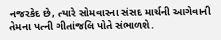નજરકેદ છે, ત્યારે સોમવારના સંસદ માર્ચની આગેવાની તેમના પત્ની ગીતાંજલિ પોતે સંભાળશે.